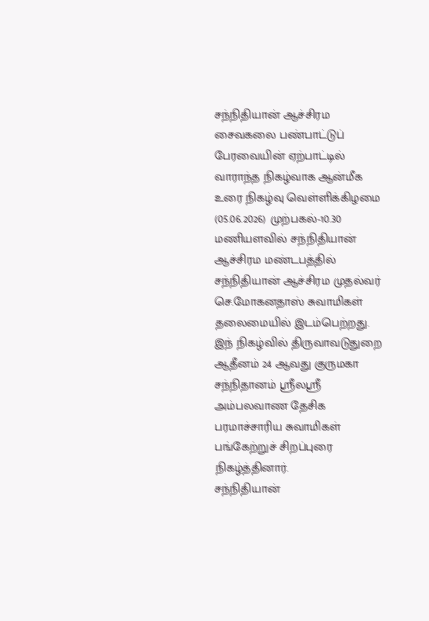சந்நிதியான் ஆச்சிரம சைவகலை பண்பாட்டுப் பேரவையின் ஏற்பாட்டில் வாராந்த நிகழ்வாக ஆன்மீக உரை நிகழ்வு வெள்ளிக்கிழமை (05.06.2026) முற்பகல்-10.30 மணியளவில் சந்நிதியான் ஆச்சிரம மண்டபத்தில் சந்நிதியான் ஆச்சிரம முதல்வர் செ.மோகனதாஸ் சுவாமிகள் தலைமையில் இடம்பெற்றது.
இந் நிகழ்வில் திருவாவடுதுறை ஆதீனம் 24 ஆவது குருமகா சந்நிதானம் ஶ்ரீலஶ்ரீ அம்பலவாண தேசிக பரமாச்சாரிய சுவாமிகள் பங்கேற்றுச் சிறப்புரை நிகழ்த்தினார்.
சந்நிதியான்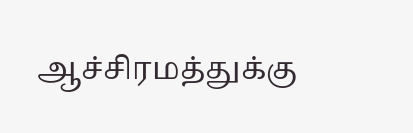ஆச்சிரமத்துக்கு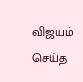விஜயம் செய்த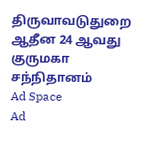திருவாவடுதுறை ஆதீன 24 ஆவது குருமகா சந்நிதானம்
Ad Space
Ad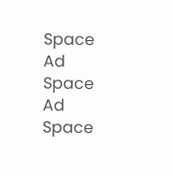Space
Ad Space
Ad Space